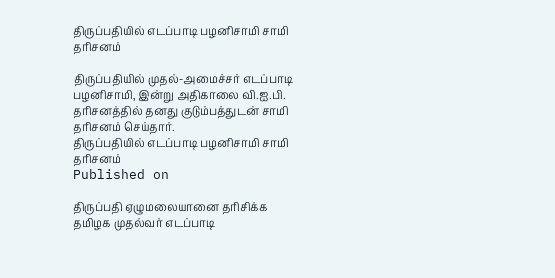திருப்பதியில் எடப்பாடி பழனிசாமி சாமி தரிசனம்

திருப்பதியில் முதல்-அமைச்சர் எடப்பாடி பழனிசாமி, இன்று அதிகாலை வி.ஐ.பி. தரிசனத்தில் தனது குடும்பத்துடன் சாமி தரிசனம் செய்தார்.
திருப்பதியில் எடப்பாடி பழனிசாமி சாமி தரிசனம்
Published on

திருப்பதி ஏழுமலையானை தரிசிக்க தமிழக முதல்வர் எடப்பாடி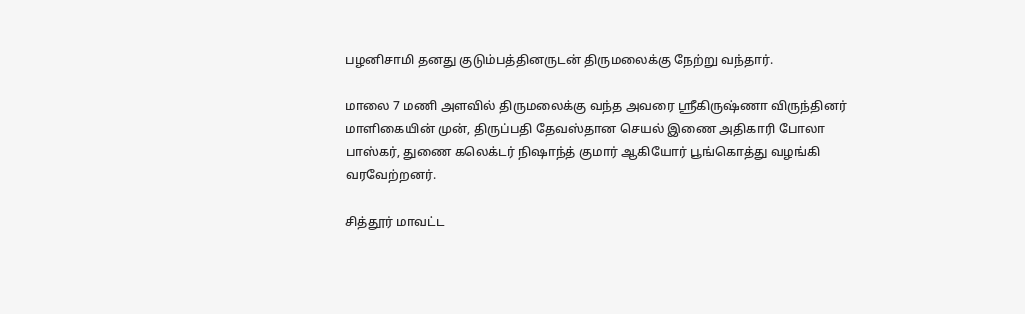பழனிசாமி தனது குடும்பத்தினருடன் திருமலைக்கு நேற்று வந்தார்.

மாலை 7 மணி அளவில் திருமலைக்கு வந்த அவரை ஸ்ரீகிருஷ்ணா விருந்தினர் மாளிகையின் முன், திருப்பதி தேவஸ்தான செயல் இணை அதிகாரி போலா பாஸ்கர், துணை கலெக்டர் நிஷாந்த் குமார் ஆகியோர் பூங்கொத்து வழங்கி வரவேற்றனர்.

சித்தூர் மாவட்ட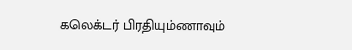கலெக்டர் பிரதியும்ணாவும்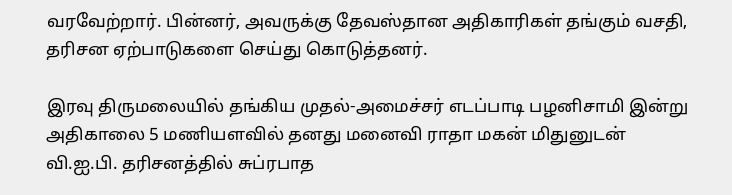வரவேற்றார். பின்னர், அவருக்கு தேவஸ்தான அதிகாரிகள் தங்கும் வசதி, தரிசன ஏற்பாடுகளை செய்து கொடுத்தனர்.

இரவு திருமலையில் தங்கிய முதல்-அமைச்சர் எடப்பாடி பழனிசாமி இன்று அதிகாலை 5 மணியளவில் தனது மனைவி ராதா மகன் மிதுனுடன் வி.ஐ.பி. தரிசனத்தில் சுப்ரபாத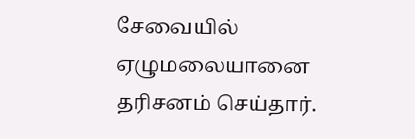சேவையில் ஏழுமலையானை தரிசனம் செய்தார்.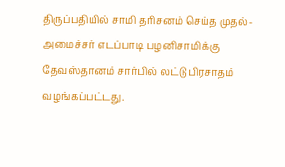திருப்பதியில் சாமி தரிசனம் செய்த முதல்-அமைச்சர் எடப்பாடி பழனிசாமிக்கு தேவஸ்தானம் சார்பில் லட்டு பிரசாதம் வழங்கப்பட்டது.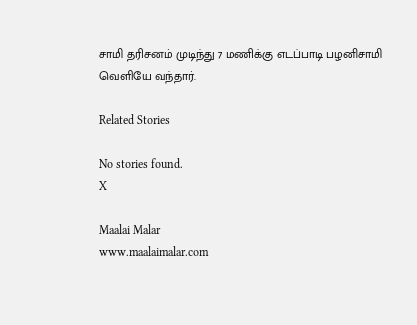சாமி தரிசனம் முடிந்து 7 மணிக்கு எடப்பாடி பழனிசாமி வெளியே வந்தார்.

Related Stories

No stories found.
X

Maalai Malar
www.maalaimalar.com